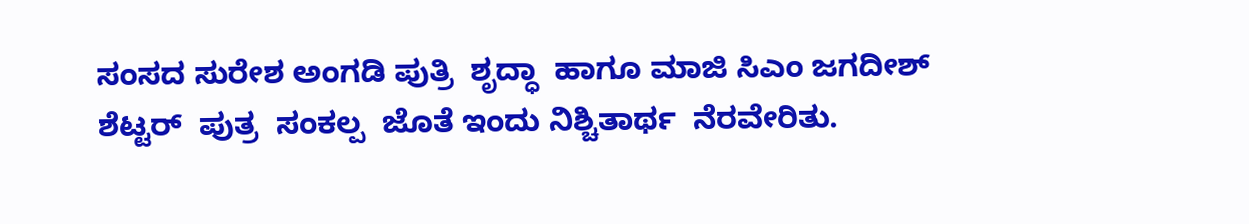ಸಂಸದ ಸುರೇಶ ಅಂಗಡಿ ಪುತ್ರಿ  ಶೃದ್ಧಾ  ಹಾಗೂ ಮಾಜಿ ಸಿಎಂ ಜಗದೀಶ್ ಶೆಟ್ಟರ್  ಪುತ್ರ  ಸಂಕಲ್ಪ  ಜೊತೆ ಇಂದು ನಿಶ್ಚಿತಾರ್ಥ  ನೆರವೇರಿತು.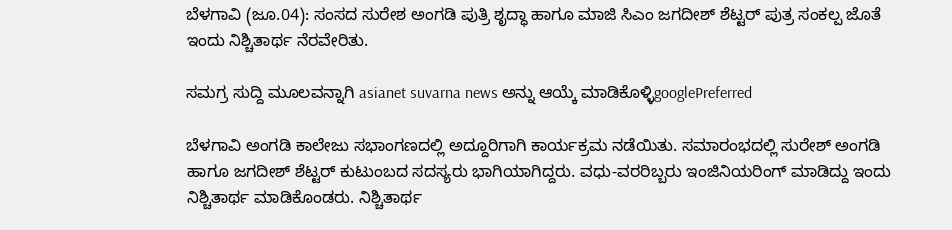ಬೆಳಗಾವಿ (ಜೂ.04): ಸಂಸದ ಸುರೇಶ ಅಂಗಡಿ ಪುತ್ರಿ ಶೃದ್ಧಾ ಹಾಗೂ ಮಾಜಿ ಸಿಎಂ ಜಗದೀಶ್ ಶೆಟ್ಟರ್ ಪುತ್ರ ಸಂಕಲ್ಪ ಜೊತೆ ಇಂದು ನಿಶ್ಚಿತಾರ್ಥ ನೆರವೇರಿತು.

ಸಮಗ್ರ ಸುದ್ದಿ ಮೂಲವನ್ನಾಗಿ asianet suvarna news ಅನ್ನು ಆಯ್ಕೆ ಮಾಡಿಕೊಳ್ಳಿgooglePreferred

ಬೆಳಗಾವಿ ಅಂಗಡಿ ಕಾಲೇಜು ಸಭಾಂಗಣದಲ್ಲಿ ಅದ್ದೂರಿಗಾಗಿ ಕಾರ್ಯಕ್ರಮ ನಡೆಯಿತು. ಸಮಾರಂಭದಲ್ಲಿ ಸುರೇಶ್ ಅಂಗಡಿ ಹಾಗೂ ಜಗದೀಶ್ ಶೆಟ್ಟರ್ ಕುಟುಂಬದ ಸದಸ್ಯರು ಭಾಗಿಯಾಗಿದ್ದರು. ವಧು-ವರರಿಬ್ಬರು ಇಂಜಿನಿಯರಿಂಗ್ ಮಾಡಿದ್ದು ಇಂದು ನಿಶ್ಚಿತಾರ್ಥ ಮಾಡಿಕೊಂಡರು. ನಿಶ್ಚಿತಾರ್ಥ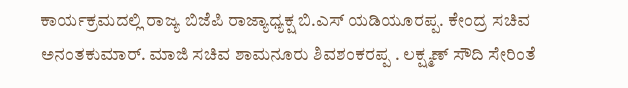ಕಾರ್ಯಕ್ರಮದಲ್ಲಿ ರಾಜ್ಯ ಬಿಜೆಪಿ ರಾಜ್ಯಾಧ್ಯಕ್ಷ ಬಿ.ಎಸ್ ಯಡಿಯೂರಪ್ಪ. ಕೇಂದ್ರ ಸಚಿವ ಅನಂತಕುಮಾರ್. ಮಾಜಿ ಸಚಿವ ಶಾಮನೂರು ಶಿವಶಂಕರಪ್ಪ . ಲಕ್ಷ್ಮಣ್ ಸೌದಿ ಸೇರಿಂತೆ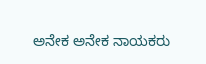ಅನೇಕ ಅನೇಕ ನಾಯಕರು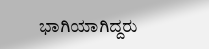ಭಾಗಿಯಾಗಿದ್ದರು